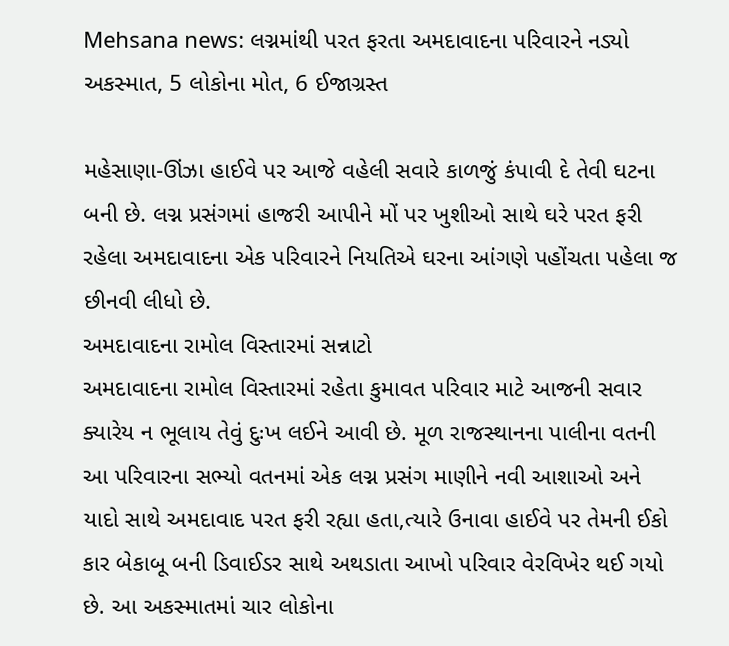Mehsana news: લગ્નમાંથી પરત ફરતા અમદાવાદના પરિવારને નડ્યો અકસ્માત, 5 લોકોના મોત, 6 ઈજાગ્રસ્ત

મહેસાણા-ઊંઝા હાઈવે પર આજે વહેલી સવારે કાળજું કંપાવી દે તેવી ઘટના બની છે. લગ્ન પ્રસંગમાં હાજરી આપીને મોં પર ખુશીઓ સાથે ઘરે પરત ફરી રહેલા અમદાવાદના એક પરિવારને નિયતિએ ઘરના આંગણે પહોંચતા પહેલા જ છીનવી લીધો છે.
અમદાવાદના રામોલ વિસ્તારમાં સન્નાટો
અમદાવાદના રામોલ વિસ્તારમાં રહેતા કુમાવત પરિવાર માટે આજની સવાર ક્યારેય ન ભૂલાય તેવું દુઃખ લઈને આવી છે. મૂળ રાજસ્થાનના પાલીના વતની આ પરિવારના સભ્યો વતનમાં એક લગ્ન પ્રસંગ માણીને નવી આશાઓ અને યાદો સાથે અમદાવાદ પરત ફરી રહ્યા હતા,ત્યારે ઉનાવા હાઈવે પર તેમની ઈકો કાર બેકાબૂ બની ડિવાઈડર સાથે અથડાતા આખો પરિવાર વેરવિખેર થઈ ગયો છે. આ અકસ્માતમાં ચાર લોકોના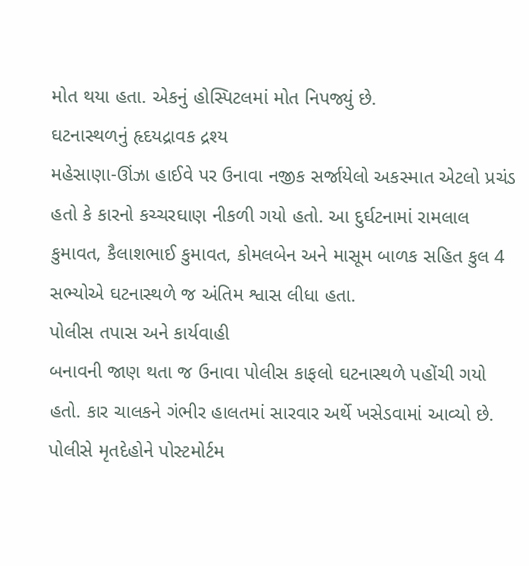મોત થયા હતા. એકનું હોસ્પિટલમાં મોત નિપજ્યું છે.
ઘટનાસ્થળનું હૃદયદ્રાવક દ્રશ્ય
મહેસાણા-ઊંઝા હાઈવે પર ઉનાવા નજીક સર્જાયેલો અકસ્માત એટલો પ્રચંડ હતો કે કારનો કચ્ચરઘાણ નીકળી ગયો હતો. આ દુર્ઘટનામાં રામલાલ કુમાવત, કૈલાશભાઈ કુમાવત, કોમલબેન અને માસૂમ બાળક સહિત કુલ 4 સભ્યોએ ઘટનાસ્થળે જ અંતિમ શ્વાસ લીધા હતા.
પોલીસ તપાસ અને કાર્યવાહી
બનાવની જાણ થતા જ ઉનાવા પોલીસ કાફલો ઘટનાસ્થળે પહોંચી ગયો હતો. કાર ચાલકને ગંભીર હાલતમાં સારવાર અર્થે ખસેડવામાં આવ્યો છે. પોલીસે મૃતદેહોને પોસ્ટમોર્ટમ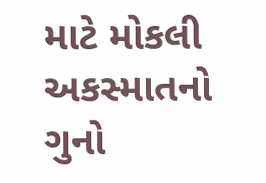માટે મોકલી અકસ્માતનો ગુનો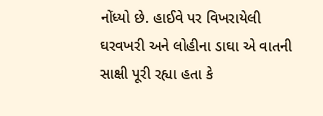નોંધ્યો છે. હાઈવે પર વિખરાયેલી ઘરવખરી અને લોહીના ડાઘા એ વાતની સાક્ષી પૂરી રહ્યા હતા કે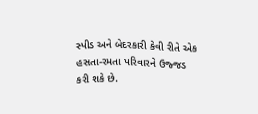સ્પીડ અને બેદરકારી કેવી રીતે એક હસતા-રમતા પરિવારને ઉજ્જડ કરી શકે છે.